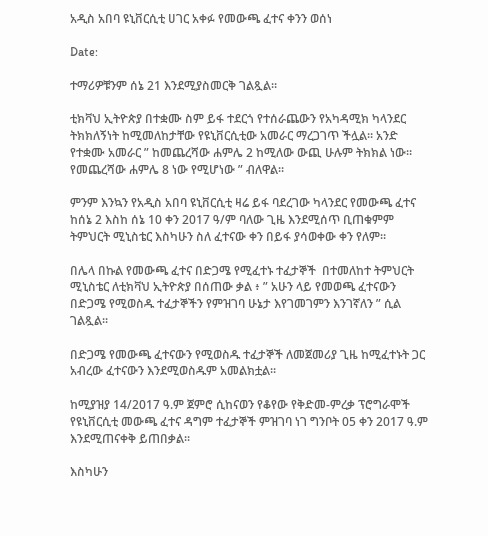አዲስ አበባ ዩኒቨርሲቲ ሀገር አቀፉ የመውጫ ፈተና ቀንን ወሰነ

Date:

ተማሪዎቹንም ሰኔ 21 እንደሚያስመርቅ ገልጿል።

ቲክቫህ ኢትዮጵያ በተቋሙ ስም ይፋ ተደርጎ የተሰራጨውን የአካዳሚክ ካላንደር ትክክለኝነት ከሚመለከታቸው የዩኒቨርሲቲው አመራር ማረጋገጥ ችሏል። አንድ የተቋሙ አመራር ” ከመጨረሻው ሐምሌ 2 ከሚለው ውጪ ሁሉም ትክክል ነው። የመጨረሻው ሐምሌ 8 ነው የሚሆነው ” ብለዋል።

ምንም እንኳን የአዲስ አበባ ዩኒቨርሲቲ ዛሬ ይፋ ባደረገው ካላንደር የመውጫ ፈተና ከሰኔ 2 እስከ ሰኔ 10 ቀን 2017 ዓ/ም ባለው ጊዜ እንደሚሰጥ ቢጠቁምም ትምህርት ሚኒስቴር እስካሁን ስለ ፈተናው ቀን በይፋ ያሳወቀው ቀን የለም።

በሌላ በኩል የመውጫ ፈተና በድጋሜ የሚፈተኑ ተፈታኞች  በተመለከተ ትምህርት ሚኒስቴር ለቲክቫህ ኢትዮጵያ በሰጠው ቃል ፥ ” አሁን ላይ የመወጫ ፈተናውን በድጋሜ የሚወስዱ ተፈታኞችን የምዝገባ ሁኔታ እየገመገምን እንገኛለን ” ሲል ገልጿል፡፡

በድጋሜ የመውጫ ፈተናውን የሚወስዱ ተፈታኞች ለመጀመሪያ ጊዜ ከሚፈተኑት ጋር አብረው ፈተናውን እንደሚወስዱም አመልክቷል።

ከሚያዝያ 14/2017 ዓ.ም ጀምሮ ሲከናወን የቆየው የቅድመ-ምረቃ ፕሮግራሞች የዩኒቨርሲቲ መውጫ ፈተና ዳግም ተፈታኞች ምዝገባ ነገ ግንቦት 05 ቀን 2017 ዓ.ም እንደሚጠናቀቅ ይጠበቃል፡፡

እስካሁን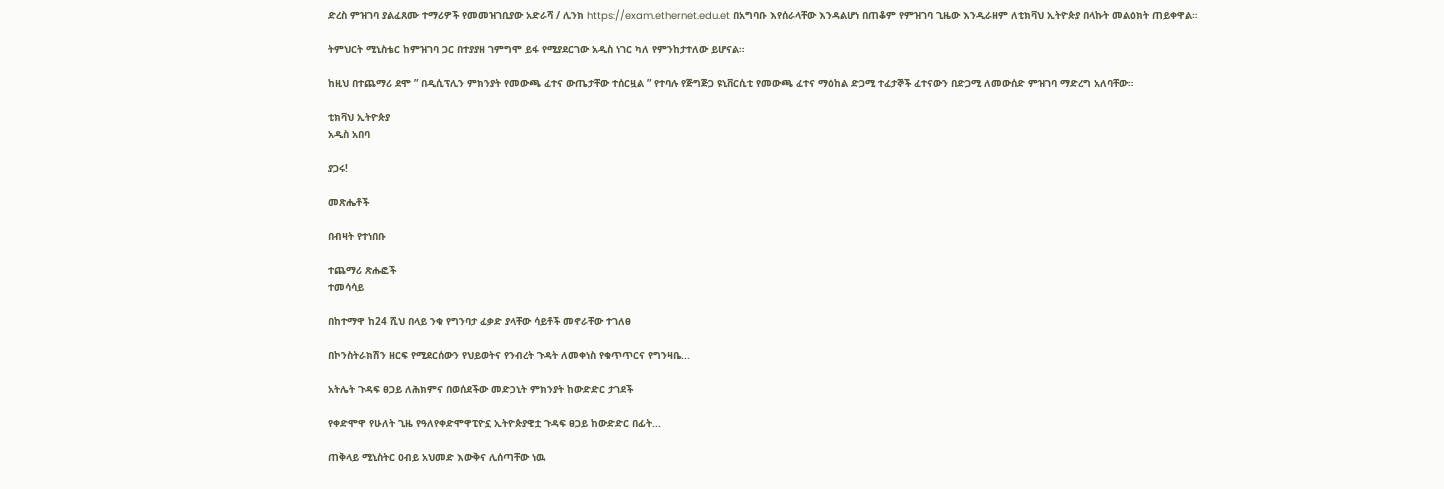ድረስ ምዝገባ ያልፈጸሙ ተማሪዎች የመመዝገቢያው አድራሻ / ሊንክ https://exam.ethernet.edu.et በአግባቡ እየሰራላቸው እንዳልሆነ በጠቆም የምዝገባ ጊዜው እንዲራዘም ለቲክቫህ ኢትዮጵያ በላኩት መልዕክት ጠይቀዋል።

ትምህርት ሚኒስቴር ከምዝገባ ጋር በተያያዘ ገምግሞ ይፋ የሚያደርገው አዲስ ነገር ካለ የምንከታተለው ይሆናል።

ከዚህ በተጨማሪ ደሞ ” በዲሲፕሊን ምክንያት የመውጫ ፈተና ውጤታቸው ተሰርዟል ” የተባሉ የጅግጅጋ ዩኒቨርሲቲ የመውጫ ፈተና ማዕከል ድጋሚ ተፈታኞች ፈተናውን በድጋሚ ለመውሰድ ምዝገባ ማድረግ አለባቸው።

ቲክቫህ ኢትዮጵያ
አዲስ አበባ

ያጋሩ!

መጽሔቶች

በብዛት የተነበቡ

ተጨማሪ ጽሑፎች
ተመሳሳይ

በከተማዋ ከ24 ሺህ በላይ ንቁ የግንባታ ፈቃድ ያላቸው ሳይቶች መኖራቸው ተገለፀ

በኮንስትራክሽን ዘርፍ የሚደርሰውን የህይወትና የንብረት ጉዳት ለመቀነስ የቁጥጥርና የግንዛቤ...

አትሌት ጉዳፍ ፀጋይ ለሕክምና በወሰደችው መድኃኒት ምክንያት ከውድድር ታገደች

የቀድሞዋ የሁለት ጊዜ የዓለየቀድሞዋፒዮኗ ኢትዮጵያዊቷ ጉዳፍ ፀጋይ ከውድድር በፊት...

ጠቅላይ ሚኒስትር ዐብይ አህመድ እውቅና ሊሰጣቸው ነዉ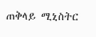ጠቅላይ ሚኒስትር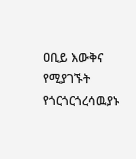ዐቢይ እውቅና የሚያገኙት የጎርጎርጎረሳዉያኑ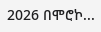2026 በሞሮኮ...